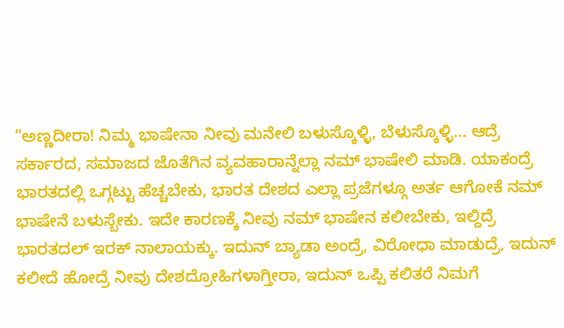“ಅಣ್ಣದೀರಾ! ನಿಮ್ಮ ಭಾಷೇನಾ ನೀವು ಮನೇಲಿ ಬಳುಸ್ಕೊಳ್ಳಿ, ಬೆಳುಸ್ಕೊಳ್ಳಿ… ಆದ್ರೆ ಸರ್ಕಾರದ, ಸಮಾಜದ ಜೊತೆಗಿನ ವ್ಯವಹಾರಾನ್ನೆಲ್ಲಾ ನಮ್ ಭಾಷೇಲಿ ಮಾಡಿ. ಯಾಕಂದ್ರೆ ಭಾರತದಲ್ಲಿ ಒಗ್ಗಟ್ಟು ಹೆಚ್ಚಬೇಕು, ಭಾರತ ದೇಶದ ಎಲ್ಲಾ ಪ್ರಜೆಗಳ್ಗೂ ಅರ್ತ ಆಗೋಕೆ ನಮ್ ಭಾಷೇನೆ ಬಳುಸ್ಬೇಕು. ಇದೇ ಕಾರಣಕ್ಕೆ ನೀವು ನಮ್ ಭಾಷೇನ ಕಲೀಬೇಕು, ಇಲ್ದಿದ್ರೆ ಭಾರತದಲ್ ಇರಕ್ ನಾಲಾಯಕ್ಕು. ಇದುನ್ ಬ್ಯಾಡಾ ಅಂದ್ರೆ, ವಿರೋಧಾ ಮಾಡುದ್ರೆ, ಇದುನ್ ಕಲೀದೆ ಹೋದ್ರೆ ನೀವು ದೇಶದ್ರೋಹಿಗಳಾಗ್ತೀರಾ, ಇದುನ್ ಒಪ್ಪಿ ಕಲಿತರೆ ನಿಮಗೆ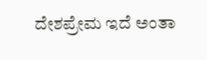ದೇಶಪ್ರೇಮ ಇದೆ ಅಂತಾ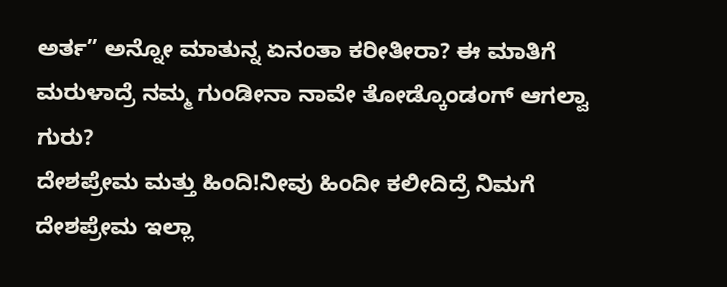ಅರ್ತ” ಅನ್ನೋ ಮಾತುನ್ನ ಏನಂತಾ ಕರೀತೀರಾ? ಈ ಮಾತಿಗೆ ಮರುಳಾದ್ರೆ ನಮ್ಮ ಗುಂಡೀನಾ ನಾವೇ ತೋಡ್ಕೊಂಡಂಗ್ ಆಗಲ್ವಾ ಗುರು?
ದೇಶಪ್ರೇಮ ಮತ್ತು ಹಿಂದಿ!ನೀವು ಹಿಂದೀ ಕಲೀದಿದ್ರೆ ನಿಮಗೆ ದೇಶಪ್ರೇಮ ಇಲ್ಲಾ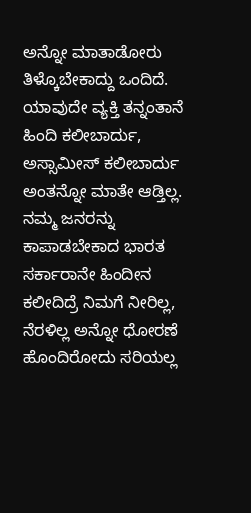ಅನ್ನೋ ಮಾತಾಡೋರು ತಿಳ್ಕೊಬೇಕಾದ್ದು ಒಂದಿದೆ. ಯಾವುದೇ ವ್ಯಕ್ತಿ ತನ್ನಂತಾನೆ ಹಿಂದಿ ಕಲೀಬಾರ್ದು, ಅಸ್ಸಾಮೀಸ್ ಕಲೀಬಾರ್ದು ಅಂತನ್ನೋ ಮಾತೇ ಆಡ್ತಿಲ್ಲ. ನಮ್ಮ ಜನರನ್ನು ಕಾಪಾಡಬೇಕಾದ ಭಾರತ ಸರ್ಕಾರಾನೇ ಹಿಂದೀನ ಕಲೀದಿದ್ರೆ ನಿಮಗೆ ನೀರಿಲ್ಲ, ನೆರಳಿಲ್ಲ ಅನ್ನೋ ಧೋರಣೆ ಹೊಂದಿರೋದು ಸರಿಯಲ್ಲ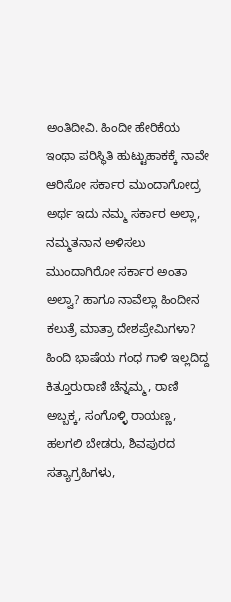ಅಂತಿದೀವಿ. ಹಿಂದೀ ಹೇರಿಕೆಯ ಇಂಥಾ ಪರಿಸ್ಥಿತಿ ಹುಟ್ಟುಹಾಕಕ್ಕೆ ನಾವೇ ಆರಿಸೋ ಸರ್ಕಾರ ಮುಂದಾಗೋದ್ರ ಅರ್ಥ ಇದು ನಮ್ಮ ಸರ್ಕಾರ ಅಲ್ಲಾ, ನಮ್ಮತನಾನ ಅಳಿಸಲು ಮುಂದಾಗಿರೋ ಸರ್ಕಾರ ಅಂತಾ ಅಲ್ವಾ? ಹಾಗೂ ನಾವೆಲ್ಲಾ ಹಿಂದೀನ ಕಲುತ್ರೆ ಮಾತ್ರಾ ದೇಶಪ್ರೇಮಿಗಳಾ?
ಹಿಂದಿ ಭಾಷೆಯ ಗಂಧ ಗಾಳಿ ಇಲ್ಲದಿದ್ದ ಕಿತ್ತೂರುರಾಣಿ ಚೆನ್ನಮ್ಮ, ರಾಣಿ ಅಬ್ಬಕ್ಕ, ಸಂಗೊಳ್ಳಿ ರಾಯಣ್ಣ, ಹಲಗಲಿ ಬೇಡರು, ಶಿವಪುರದ ಸತ್ಯಾಗ್ರಹಿಗಳು,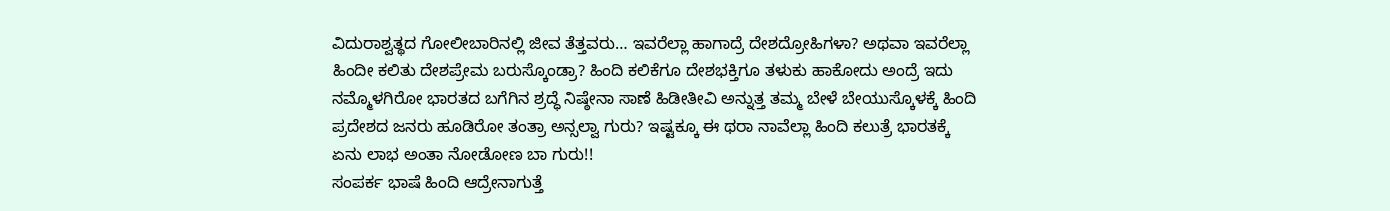ವಿದುರಾಶ್ವತ್ಥದ ಗೋಲೀಬಾರಿನಲ್ಲಿ ಜೀವ ತೆತ್ತವರು… ಇವರೆಲ್ಲಾ ಹಾಗಾದ್ರೆ ದೇಶದ್ರೋಹಿಗಳಾ? ಅಥವಾ ಇವರೆಲ್ಲಾ ಹಿಂದೀ ಕಲಿತು ದೇಶಪ್ರೇಮ ಬರುಸ್ಕೊಂಡ್ರಾ? ಹಿಂದಿ ಕಲಿಕೆಗೂ ದೇಶಭಕ್ತಿಗೂ ತಳುಕು ಹಾಕೋದು ಅಂದ್ರೆ ಇದು ನಮ್ಮೊಳಗಿರೋ ಭಾರತದ ಬಗೆಗಿನ ಶ್ರದ್ಧೆ ನಿಷ್ಠೇನಾ ಸಾಣೆ ಹಿಡೀತೀವಿ ಅನ್ನುತ್ತ ತಮ್ಮ ಬೇಳೆ ಬೇಯುಸ್ಕೊಳಕ್ಕೆ ಹಿಂದಿ ಪ್ರದೇಶದ ಜನರು ಹೂಡಿರೋ ತಂತ್ರಾ ಅನ್ಸಲ್ವಾ ಗುರು? ಇಷ್ಟಕ್ಕೂ ಈ ಥರಾ ನಾವೆಲ್ಲಾ ಹಿಂದಿ ಕಲುತ್ರೆ ಭಾರತಕ್ಕೆ ಏನು ಲಾಭ ಅಂತಾ ನೋಡೋಣ ಬಾ ಗುರು!!
ಸಂಪರ್ಕ ಭಾಷೆ ಹಿಂದಿ ಆದ್ರೇನಾಗುತ್ತೆ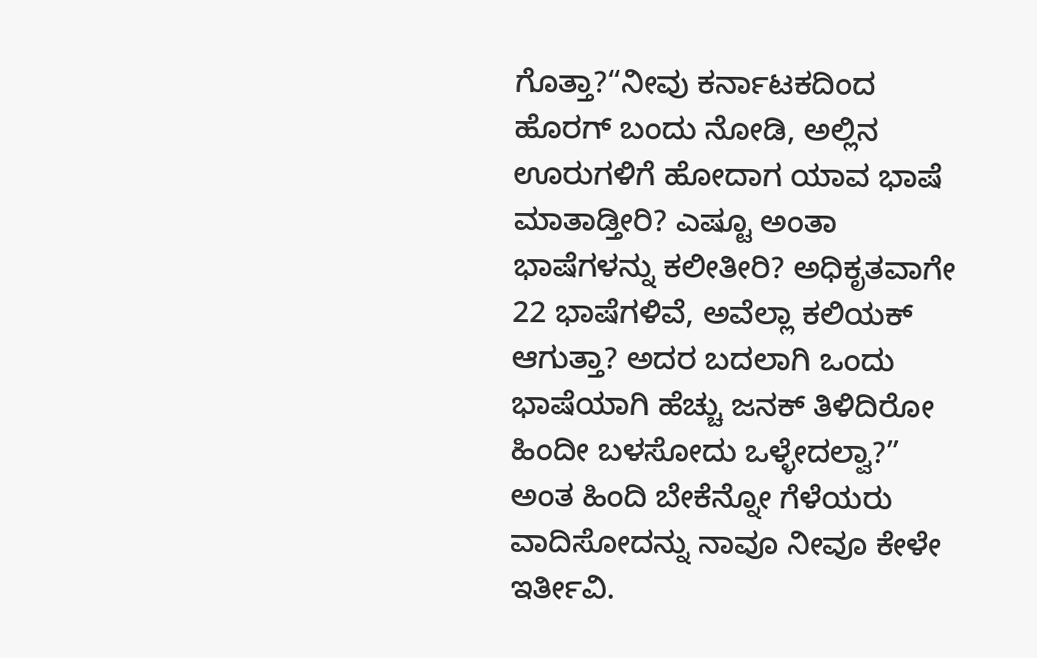ಗೊತ್ತಾ?“ನೀವು ಕರ್ನಾಟಕದಿಂದ ಹೊರಗ್ ಬಂದು ನೋಡಿ, ಅಲ್ಲಿನ ಊರುಗಳಿಗೆ ಹೋದಾಗ ಯಾವ ಭಾಷೆ ಮಾತಾಡ್ತೀರಿ? ಎಷ್ಟೂ ಅಂತಾ ಭಾಷೆಗಳನ್ನು ಕಲೀತೀರಿ? ಅಧಿಕೃತವಾಗೇ 22 ಭಾಷೆಗಳಿವೆ, ಅವೆಲ್ಲಾ ಕಲಿಯಕ್ ಆಗುತ್ತಾ? ಅದರ ಬದಲಾಗಿ ಒಂದು ಭಾಷೆಯಾಗಿ ಹೆಚ್ಚು ಜನಕ್ ತಿಳಿದಿರೋ ಹಿಂದೀ ಬಳಸೋದು ಒಳ್ಳೇದಲ್ವಾ?” ಅಂತ ಹಿಂದಿ ಬೇಕೆನ್ನೋ ಗೆಳೆಯರು ವಾದಿಸೋದನ್ನು ನಾವೂ ನೀವೂ ಕೇಳೇ ಇರ್ತೀವಿ.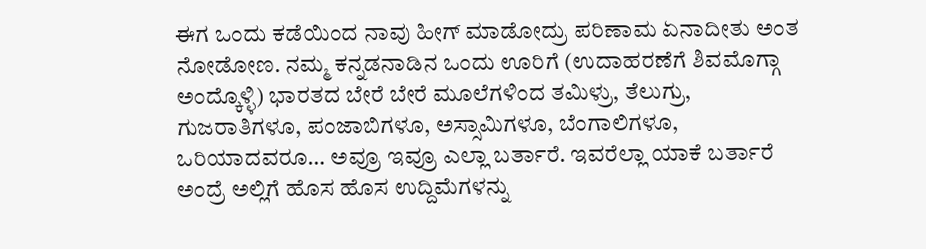ಈಗ ಒಂದು ಕಡೆಯಿಂದ ನಾವು ಹೀಗ್ ಮಾಡೋದ್ರು ಪರಿಣಾಮ ಏನಾದೀತು ಅಂತ ನೋಡೋಣ. ನಮ್ಮ ಕನ್ನಡನಾಡಿನ ಒಂದು ಊರಿಗೆ (ಉದಾಹರಣೆಗೆ ಶಿವಮೊಗ್ಗಾ ಅಂದ್ಕೊಳ್ಳಿ) ಭಾರತದ ಬೇರೆ ಬೇರೆ ಮೂಲೆಗಳಿಂದ ತಮಿಳ್ರು, ತೆಲುಗ್ರು, ಗುಜರಾತಿಗಳೂ, ಪಂಜಾಬಿಗಳೂ, ಅಸ್ಸಾಮಿಗಳೂ, ಬೆಂಗಾಲಿಗಳೂ, ಒರಿಯಾದವರೂ… ಅವ್ರೂ ಇವ್ರೂ ಎಲ್ಲಾ ಬರ್ತಾರೆ. ಇವರೆಲ್ಲಾ ಯಾಕೆ ಬರ್ತಾರೆ ಅಂದ್ರೆ ಅಲ್ಲಿಗೆ ಹೊಸ ಹೊಸ ಉದ್ದಿಮೆಗಳನ್ನು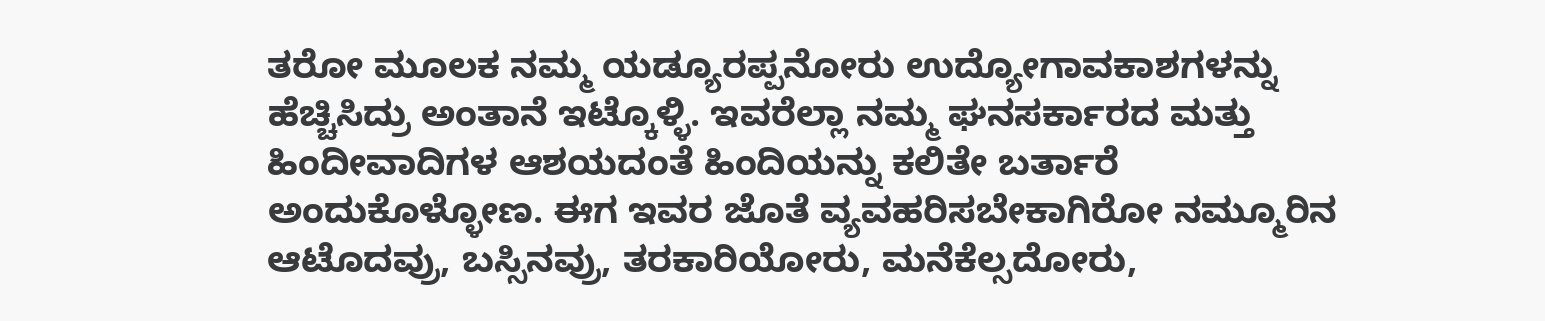ತರೋ ಮೂಲಕ ನಮ್ಮ ಯಡ್ಯೂರಪ್ಪನೋರು ಉದ್ಯೋಗಾವಕಾಶಗಳನ್ನು ಹೆಚ್ಚಿಸಿದ್ರು ಅಂತಾನೆ ಇಟ್ಕೊಳ್ಳಿ. ಇವರೆಲ್ಲಾ ನಮ್ಮ ಘನಸರ್ಕಾರದ ಮತ್ತು ಹಿಂದೀವಾದಿಗಳ ಆಶಯದಂತೆ ಹಿಂದಿಯನ್ನು ಕಲಿತೇ ಬರ್ತಾರೆ ಅಂದುಕೊಳ್ಳೋಣ. ಈಗ ಇವರ ಜೊತೆ ವ್ಯವಹರಿಸಬೇಕಾಗಿರೋ ನಮ್ಮೂರಿನ ಆಟೊದವ್ರು, ಬಸ್ಸಿನವ್ರು, ತರಕಾರಿಯೋರು, ಮನೆಕೆಲ್ಸದೋರು,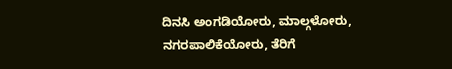ದಿನಸಿ ಅಂಗಡಿಯೋರು, ಮಾಲ್ಗಳೋರು, ನಗರಪಾಲಿಕೆಯೋರು, ತೆರಿಗೆ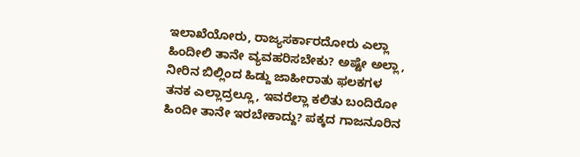ಇಲಾಖೆಯೋರು, ರಾಜ್ಯಸರ್ಕಾರದೋರು ಎಲ್ಲಾ ಹಿಂದೀಲಿ ತಾನೇ ವ್ಯವಹರಿಸಬೇಕು? ಅಷ್ಟೇ ಅಲ್ಲಾ, ನೀರಿನ ಬಿಲ್ಲಿಂದ ಹಿಡ್ದು ಜಾಹೀರಾತು ಫಲಕಗಳ ತನಕ ಎಲ್ಲಾದ್ರಲ್ಲೂ, ಇವರೆಲ್ಲಾ ಕಲಿತು ಬಂದಿರೋ ಹಿಂದೀ ತಾನೇ ಇರಬೇಕಾದ್ದು? ಪಕ್ಕದ ಗಾಜನೂರಿನ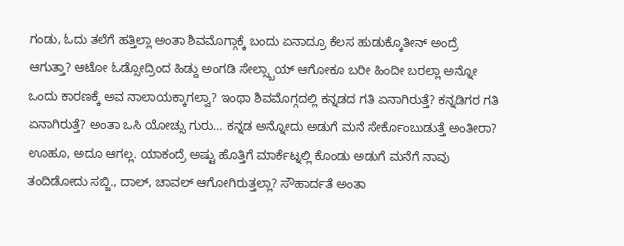ಗಂಡು, ಓದು ತಲೆಗೆ ಹತ್ತಿಲ್ಲಾ ಅಂತಾ ಶಿವಮೊಗ್ಗಾಕ್ಕೆ ಬಂದು ಏನಾದ್ರೂ ಕೆಲಸ ಹುಡುಕ್ಕೊತೀನ್ ಅಂದ್ರೆ ಆಗುತ್ತಾ? ಆಟೋ ಓಡ್ಸೋದ್ರಿಂದ ಹಿಡ್ದು ಅಂಗಡಿ ಸೇಲ್ಸ್ಬಾಯ್ ಆಗೋಕೂ ಬರೀ ಹಿಂದೀ ಬರಲ್ಲಾ ಅನ್ನೋ ಒಂದು ಕಾರಣಕ್ಕೆ ಅವ ನಾಲಾಯಕ್ಕಾಗಲ್ವಾ? ಇಂಥಾ ಶಿವಮೊಗ್ಗದಲ್ಲಿ ಕನ್ನಡದ ಗತಿ ಏನಾಗಿರುತ್ತೆ? ಕನ್ನಡಿಗರ ಗತಿ ಏನಾಗಿರುತ್ತೆ? ಅಂತಾ ಒಸಿ ಯೋಚ್ಸು ಗುರು… ಕನ್ನಡ ಅನ್ನೋದು ಅಡುಗೆ ಮನೆ ಸೇರ್ಕೊಂಬುಡುತ್ತೆ ಅಂತೀರಾ? ಊಹೂ, ಅದೂ ಆಗಲ್ಲ. ಯಾಕಂದ್ರೆ ಅಷ್ಟು ಹೊತ್ತಿಗೆ ಮಾರ್ಕೆಟ್ನಲ್ಲಿ ಕೊಂಡು ಅಡುಗೆ ಮನೆಗೆ ನಾವು ತಂದಿಡೋದು ಸಬ್ಜಿ., ದಾಲ್, ಚಾವಲ್ ಆಗೋಗಿರುತ್ತಲ್ಲಾ? ಸೌಹಾರ್ದತೆ ಅಂತಾ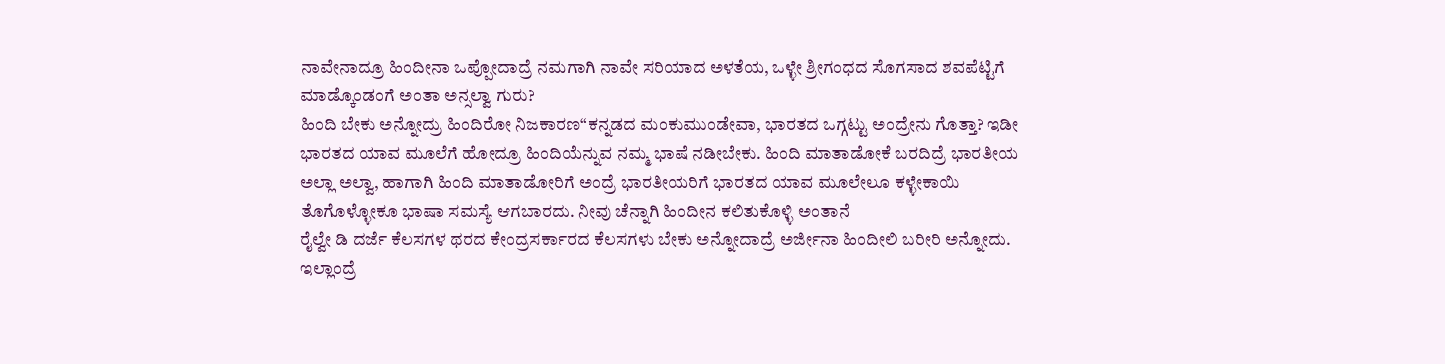ನಾವೇನಾದ್ರೂ ಹಿಂದೀನಾ ಒಪ್ಪೋದಾದ್ರೆ ನಮಗಾಗಿ ನಾವೇ ಸರಿಯಾದ ಅಳತೆಯ, ಒಳ್ಳೇ ಶ್ರೀಗಂಧದ ಸೊಗಸಾದ ಶವಪೆಟ್ಟಿಗೆ ಮಾಡ್ಕೊಂಡಂಗೆ ಅಂತಾ ಅನ್ಸಲ್ವಾ ಗುರು?
ಹಿಂದಿ ಬೇಕು ಅನ್ನೋದ್ರು ಹಿಂದಿರೋ ನಿಜಕಾರಣ“ಕನ್ನಡದ ಮಂಕುಮುಂಡೇವಾ, ಭಾರತದ ಒಗ್ಗಟ್ಟು ಅಂದ್ರೇನು ಗೊತ್ತಾ? ಇಡೀ ಭಾರತದ ಯಾವ ಮೂಲೆಗೆ ಹೋದ್ರೂ ಹಿಂದಿಯೆನ್ನುವ ನಮ್ಮ ಭಾಷೆ ನಡೀಬೇಕು. ಹಿಂದಿ ಮಾತಾಡೋಕೆ ಬರದಿದ್ರೆ ಭಾರತೀಯ ಅಲ್ಲಾ ಅಲ್ವಾ, ಹಾಗಾಗಿ ಹಿಂದಿ ಮಾತಾಡೋರಿಗೆ ಅಂದ್ರೆ ಭಾರತೀಯರಿಗೆ ಭಾರತದ ಯಾವ ಮೂಲೇಲೂ ಕಳ್ಳೇಕಾಯಿ ತೊಗೊಳ್ಳೋಕೂ ಭಾಷಾ ಸಮಸ್ಯೆ ಆಗಬಾರದು. ನೀವು ಚೆನ್ನಾಗಿ ಹಿಂದೀನ ಕಲಿತುಕೊಳ್ಳಿ ಅಂತಾನೆ
ರೈಲ್ವೇ ಡಿ ದರ್ಜೆ ಕೆಲಸಗಳ ಥರದ ಕೇಂದ್ರಸರ್ಕಾರದ ಕೆಲಸಗಳು ಬೇಕು ಅನ್ನೋದಾದ್ರೆ ಅರ್ಜೀನಾ ಹಿಂದೀಲಿ ಬರೀರಿ ಅನ್ನೋದು. ಇಲ್ಲಾಂದ್ರೆ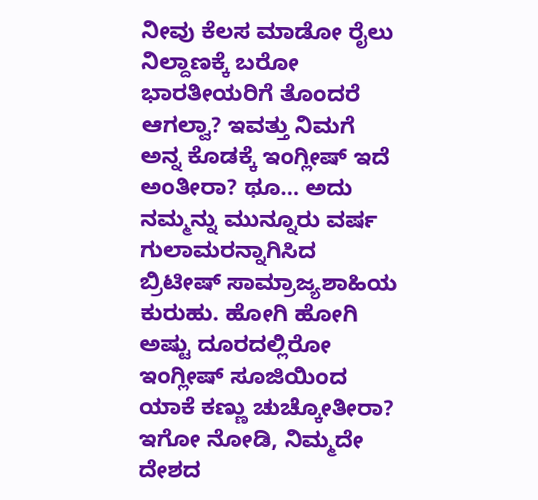ನೀವು ಕೆಲಸ ಮಾಡೋ ರೈಲು ನಿಲ್ದಾಣಕ್ಕೆ ಬರೋ ಭಾರತೀಯರಿಗೆ ತೊಂದರೆ ಆಗಲ್ವಾ? ಇವತ್ತು ನಿಮಗೆ ಅನ್ನ ಕೊಡಕ್ಕೆ ಇಂಗ್ಲೀಷ್ ಇದೆ ಅಂತೀರಾ? ಥೂ… ಅದು ನಮ್ಮನ್ನು ಮುನ್ನೂರು ವರ್ಷ ಗುಲಾಮರನ್ನಾಗಿಸಿದ ಬ್ರಿಟೀಷ್ ಸಾಮ್ರಾಜ್ಯಶಾಹಿಯ ಕುರುಹು. ಹೋಗಿ ಹೋಗಿ ಅಷ್ಟು ದೂರದಲ್ಲಿರೋ ಇಂಗ್ಲೀಷ್ ಸೂಜಿಯಿಂದ ಯಾಕೆ ಕಣ್ಣು ಚುಚ್ಕೋತೀರಾ? ಇಗೋ ನೋಡಿ, ನಿಮ್ಮದೇ ದೇಶದ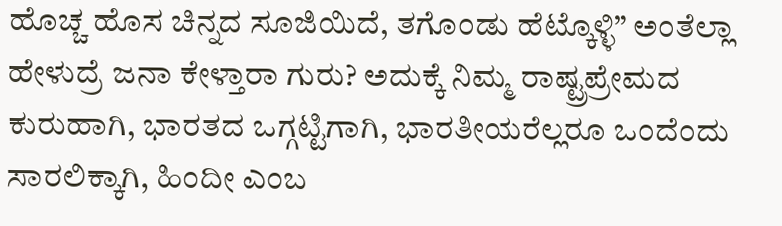ಹೊಚ್ಚ ಹೊಸ ಚಿನ್ನದ ಸೂಜಿಯಿದೆ, ತಗೊಂಡು ಹೆಟ್ಕೊಳ್ಳಿ” ಅಂತೆಲ್ಲಾ ಹೇಳುದ್ರೆ ಜನಾ ಕೇಳ್ತಾರಾ ಗುರು? ಅದುಕ್ಕೆ ನಿಮ್ಮ ರಾಷ್ಟ್ರಪ್ರೇಮದ ಕುರುಹಾಗಿ, ಭಾರತದ ಒಗ್ಗಟ್ಟಿಗಾಗಿ, ಭಾರತೀಯರೆಲ್ಲರೂ ಒಂದೆಂದು ಸಾರಲಿಕ್ಕಾಗಿ, ಹಿಂದೀ ಎಂಬ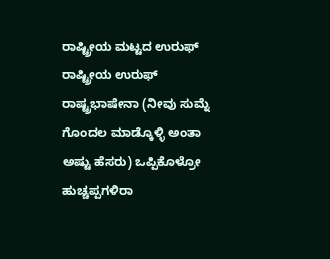ರಾಷ್ಟ್ರೀಯ ಮಟ್ಟದ ಉರುಫ್ ರಾಷ್ಟ್ರೀಯ ಉರುಫ್ ರಾಷ್ಟ್ರಭಾಷೇನಾ (ನೀವು ಸುಮ್ನೆ ಗೊಂದಲ ಮಾಡ್ಕೊಳ್ಳಿ ಅಂತಾ ಅಷ್ಟು ಹೆಸರು) ಒಪ್ಪಿಕೊಳ್ರೋ ಹುಚ್ಚಪ್ಪಗಳಿರಾ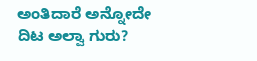ಅಂತಿದಾರೆ ಅನ್ನೋದೇ ದಿಟ ಅಲ್ವಾ ಗುರು?